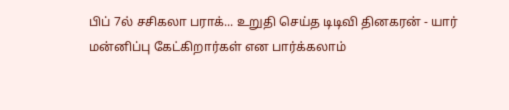பிப் 7ல் சசிகலா பராக்... உறுதி செய்த டிடிவி தினகரன் - யார் மன்னிப்பு கேட்கிறார்கள் என பார்க்கலாம்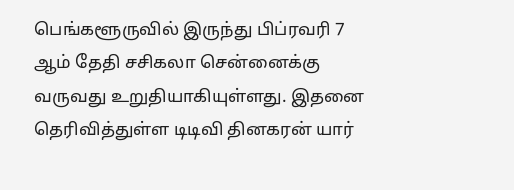பெங்களூருவில் இருந்து பிப்ரவரி 7 ஆம் தேதி சசிகலா சென்னைக்கு வருவது உறுதியாகியுள்ளது. இதனை தெரிவித்துள்ள டிடிவி தினகரன் யார்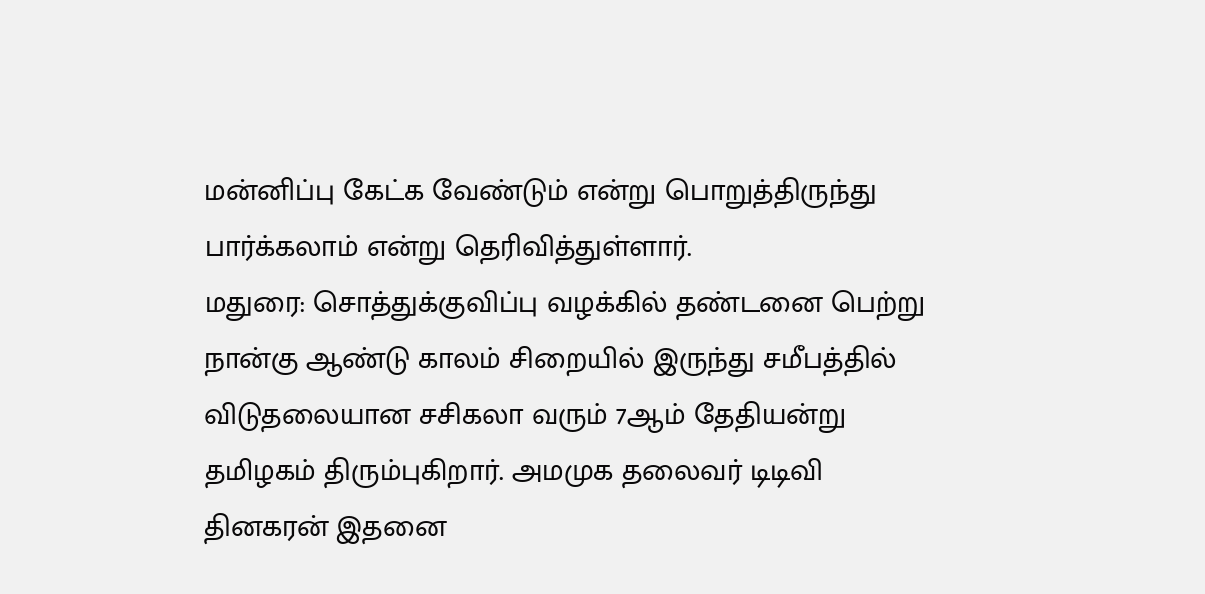மன்னிப்பு கேட்க வேண்டும் என்று பொறுத்திருந்து பார்க்கலாம் என்று தெரிவித்துள்ளார்.
மதுரை: சொத்துக்குவிப்பு வழக்கில் தண்டனை பெற்று நான்கு ஆண்டு காலம் சிறையில் இருந்து சமீபத்தில் விடுதலையான சசிகலா வரும் 7ஆம் தேதியன்று தமிழகம் திரும்புகிறார். அமமுக தலைவர் டிடிவி தினகரன் இதனை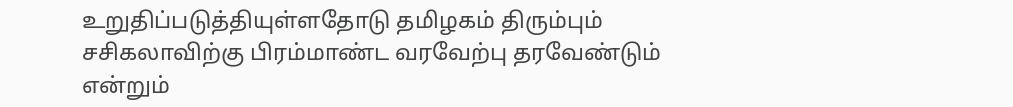உறுதிப்படுத்தியுள்ளதோடு தமிழகம் திரும்பும் சசிகலாவிற்கு பிரம்மாண்ட வரவேற்பு தரவேண்டும் என்றும்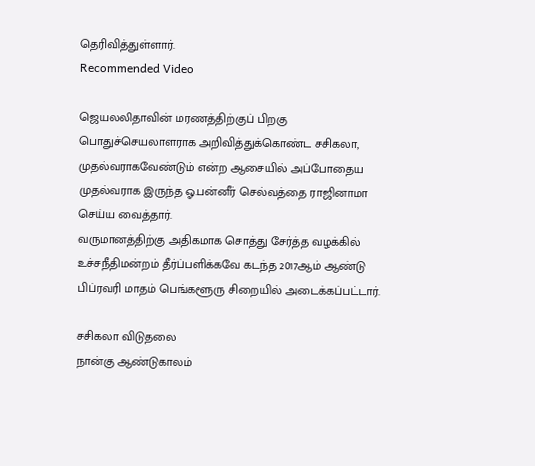தெரிவித்துள்ளார்.
Recommended Video

ஜெயலலிதாவின் மரணத்திற்குப் பிறகு பொதுச்செயலாளராக அறிவித்துக்கொண்ட சசிகலா, முதல்வராகவேண்டும் என்ற ஆசையில் அப்போதைய முதல்வராக இருந்த ஓ.பன்னீர் செல்வத்தை ராஜினாமா செய்ய வைத்தார்.
வருமானத்திற்கு அதிகமாக சொத்து சேர்த்த வழக்கில் உச்சநீதிமன்றம் தீர்ப்பளிக்கவே கடந்த 2017ஆம் ஆண்டு பிப்ரவரி மாதம் பெங்களூரு சிறையில் அடைக்கப்பட்டார்.

சசிகலா விடுதலை
நான்கு ஆண்டுகாலம்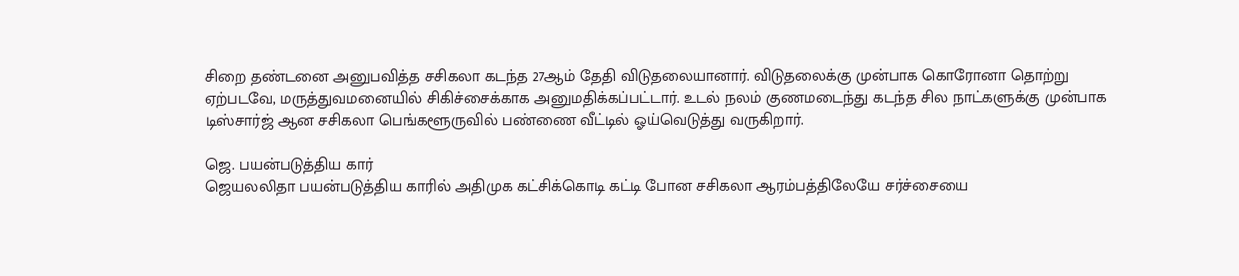சிறை தண்டனை அனுபவித்த சசிகலா கடந்த 27ஆம் தேதி விடுதலையானார். விடுதலைக்கு முன்பாக கொரோனா தொற்று ஏற்படவே, மருத்துவமனையில் சிகிச்சைக்காக அனுமதிக்கப்பட்டார். உடல் நலம் குணமடைந்து கடந்த சில நாட்களுக்கு முன்பாக டிஸ்சார்ஜ் ஆன சசிகலா பெங்களூருவில் பண்ணை வீட்டில் ஓய்வெடுத்து வருகிறார்.

ஜெ. பயன்படுத்திய கார்
ஜெயலலிதா பயன்படுத்திய காரில் அதிமுக கட்சிக்கொடி கட்டி போன சசிகலா ஆரம்பத்திலேயே சர்ச்சையை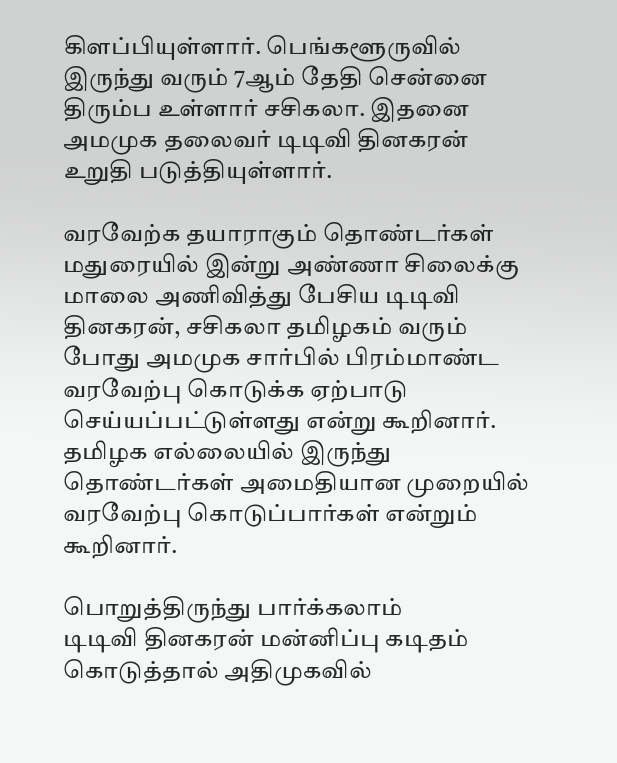கிளப்பியுள்ளார். பெங்களூருவில் இருந்து வரும் 7ஆம் தேதி சென்னை திரும்ப உள்ளார் சசிகலா. இதனை அமமுக தலைவர் டிடிவி தினகரன் உறுதி படுத்தியுள்ளார்.

வரவேற்க தயாராகும் தொண்டர்கள்
மதுரையில் இன்று அண்ணா சிலைக்கு மாலை அணிவித்து பேசிய டிடிவி தினகரன், சசிகலா தமிழகம் வரும் போது அமமுக சார்பில் பிரம்மாண்ட வரவேற்பு கொடுக்க ஏற்பாடு செய்யப்பட்டுள்ளது என்று கூறினார். தமிழக எல்லையில் இருந்து தொண்டர்கள் அமைதியான முறையில் வரவேற்பு கொடுப்பார்கள் என்றும் கூறினார்.

பொறுத்திருந்து பார்க்கலாம்
டிடிவி தினகரன் மன்னிப்பு கடிதம் கொடுத்தால் அதிமுகவில்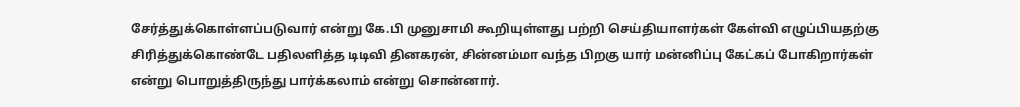சேர்த்துக்கொள்ளப்படுவார் என்று கே.பி முனுசாமி கூறியுள்ளது பற்றி செய்தியாளர்கள் கேள்வி எழுப்பியதற்கு சிரித்துக்கொண்டே பதிலளித்த டிடிவி தினகரன், சின்னம்மா வந்த பிறகு யார் மன்னிப்பு கேட்கப் போகிறார்கள் என்று பொறுத்திருந்து பார்க்கலாம் என்று சொன்னார்.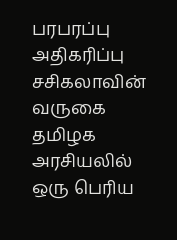பரபரப்பு அதிகரிப்பு
சசிகலாவின் வருகை தமிழக அரசியலில் ஒரு பெரிய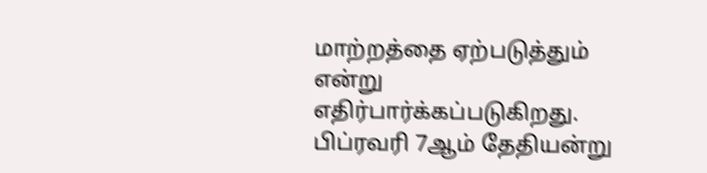மாற்றத்தை ஏற்படுத்தும் என்று எதிர்பார்க்கப்படுகிறது. பிப்ரவரி 7ஆம் தேதியன்று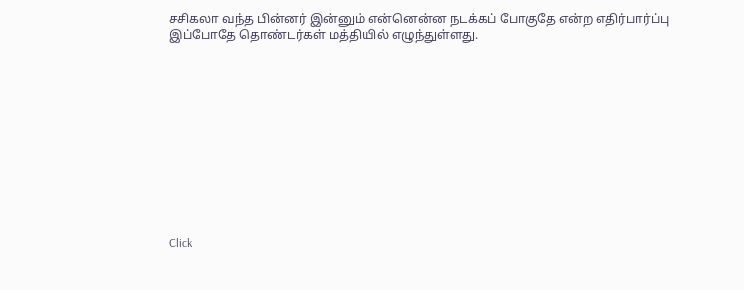சசிகலா வந்த பின்னர் இன்னும் என்னென்ன நடக்கப் போகுதே என்ற எதிர்பார்ப்பு இப்போதே தொண்டர்கள் மத்தியில் எழுந்துள்ளது.












Click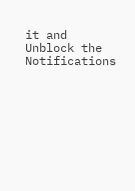it and Unblock the Notifications